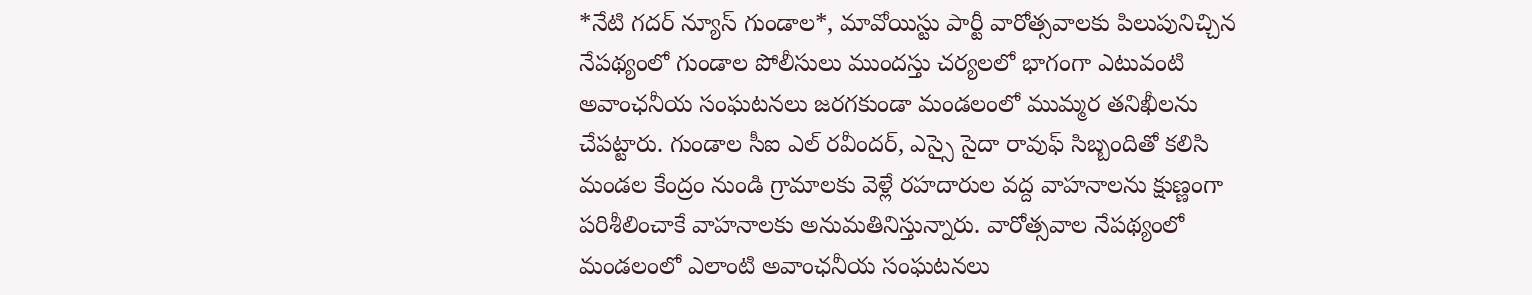*నేటి గదర్ న్యూస్ గుండాల*, మావోయిస్టు పార్టీ వారోత్సవాలకు పిలుపునిచ్చిన నేపథ్యంలో గుండాల పోలీసులు ముందస్తు చర్యలలో భాగంగా ఎటువంటి అవాంఛనీయ సంఘటనలు జరగకుండా మండలంలో ముమ్మర తనిఖీలను చేపట్టారు. గుండాల సీఐ ఎల్ రవీందర్, ఎస్సై సైదా రావుఫ్ సిబ్బందితో కలిసి మండల కేంద్రం నుండి గ్రామాలకు వెళ్లే రహదారుల వద్ద వాహనాలను క్షుణ్ణంగా పరిశీలించాకే వాహనాలకు అనుమతినిస్తున్నారు. వారోత్సవాల నేపథ్యంలో మండలంలో ఎలాంటి అవాంఛనీయ సంఘటనలు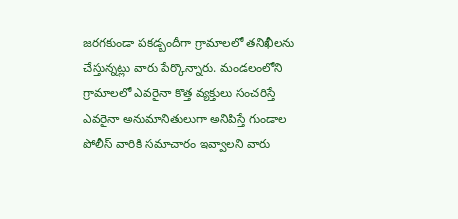జరగకుండా పకడ్బందీగా గ్రామాలలో తనిఖీలను చేస్తున్నట్లు వారు పేర్కొన్నారు. మండలంలోని గ్రామాలలో ఎవరైనా కొత్త వ్యక్తులు సంచరిస్తే ఎవరైనా అనుమానితులుగా అనిపిస్తే గుండాల పోలీస్ వారికి సమాచారం ఇవ్వాలని వారు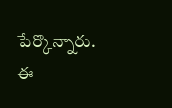పేర్కొన్నారు. ఈ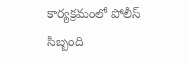కార్యక్రమంలో పోలీస్ సిబ్బంది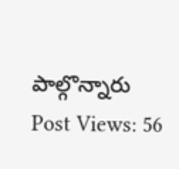పాల్గొన్నారు
Post Views: 56